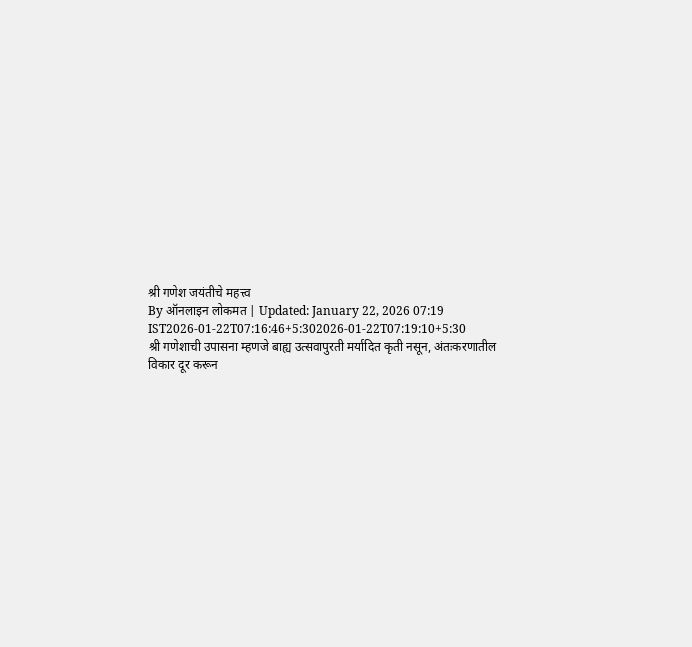श्री गणेश जयंतीचे महत्त्व
By ऑनलाइन लोकमत | Updated: January 22, 2026 07:19 IST2026-01-22T07:16:46+5:302026-01-22T07:19:10+5:30
श्री गणेशाची उपासना म्हणजे बाह्य उत्सवापुरती मर्यादित कृती नसून, अंतःकरणातील विकार दूर करून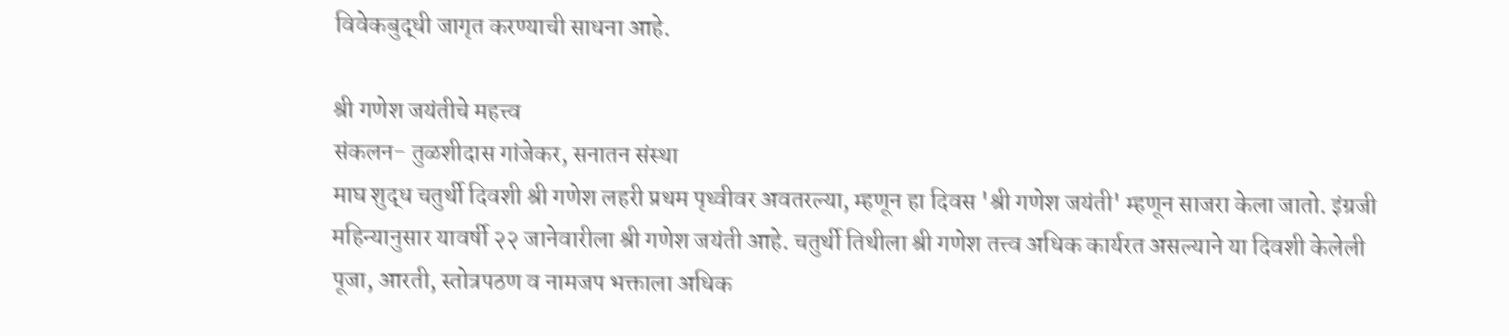विवेकबुद्धी जागृत करण्याची साधना आहे.

श्री गणेश जयंतीचे महत्त्व
संकलन- तुळशीदास गांजेकर, सनातन संस्था
माघ शुद्ध चतुर्थी दिवशी श्री गणेश लहरी प्रथम पृथ्वीवर अवतरल्या, म्हणून हा दिवस 'श्री गणेश जयंती' म्हणून साजरा केला जातो. इंग्रजी महिन्यानुसार यावर्षी २२ जानेवारीला श्री गणेश जयंती आहे. चतुर्थी तिथीला श्री गणेश तत्त्व अधिक कार्यरत असल्याने या दिवशी केलेली पूजा, आरती, स्तोत्रपठण व नामजप भक्ताला अधिक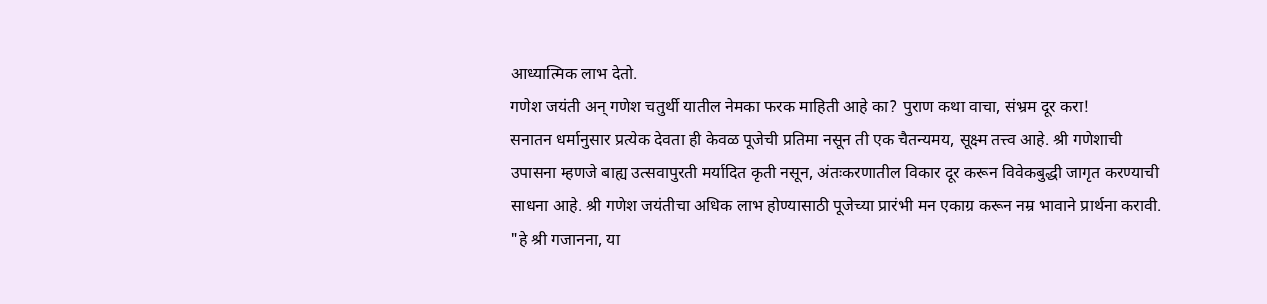आध्यात्मिक लाभ देतो.
गणेश जयंती अन् गणेश चतुर्थी यातील नेमका फरक माहिती आहे का? पुराण कथा वाचा, संभ्रम दूर करा!
सनातन धर्मानुसार प्रत्येक देवता ही केवळ पूजेची प्रतिमा नसून ती एक चैतन्यमय, सूक्ष्म तत्त्व आहे. श्री गणेशाची उपासना म्हणजे बाह्य उत्सवापुरती मर्यादित कृती नसून, अंतःकरणातील विकार दूर करून विवेकबुद्धी जागृत करण्याची साधना आहे. श्री गणेश जयंतीचा अधिक लाभ होण्यासाठी पूजेच्या प्रारंभी मन एकाग्र करून नम्र भावाने प्रार्थना करावी. "हे श्री गजानना, या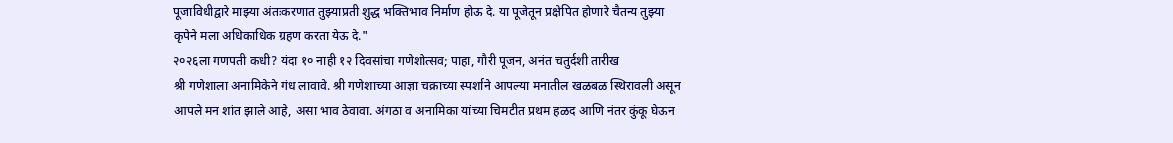पूजाविधीद्वारे माझ्या अंतःकरणात तुझ्याप्रती शुद्ध भक्तिभाव निर्माण होऊ दे. या पूजेतून प्रक्षेपित होणारे चैतन्य तुझ्या कृपेने मला अधिकाधिक ग्रहण करता येऊ दे."
२०२६ला गणपती कधी? यंदा १० नाही १२ दिवसांचा गणेशोत्सव; पाहा, गौरी पूजन, अनंत चतुर्दशी तारीख
श्री गणेशाला अनामिकेने गंध लावावे. श्री गणेशाच्या आज्ञा चक्राच्या स्पर्शाने आपल्या मनातील खळबळ स्थिरावली असून आपले मन शांत झाले आहे, असा भाव ठेवावा. अंगठा व अनामिका यांच्या चिमटीत प्रथम हळद आणि नंतर कुंकू घेऊन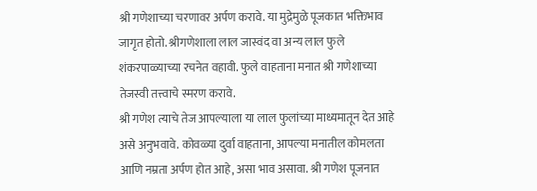श्री गणेशाच्या चरणावर अर्पण करावे. या मुद्रेमुळे पूजकात भक्तिभाव जागृत होतो. श्रीगणेशाला लाल जास्वंद वा अन्य लाल फुले शंकरपाळ्याच्या रचनेत वहावी. फुले वाहताना मनात श्री गणेशाच्या तेजस्वी तत्त्वाचे स्मरण करावे.
श्री गणेश त्याचे तेज आपल्याला या लाल फुलांच्या माध्यमातून देत आहे असे अनुभवावे. कोवळ्या दुर्वा वाहताना, आपल्या मनातील कोमलता आणि नम्रता अर्पण होत आहे, असा भाव असावा. श्री गणेश पूजनात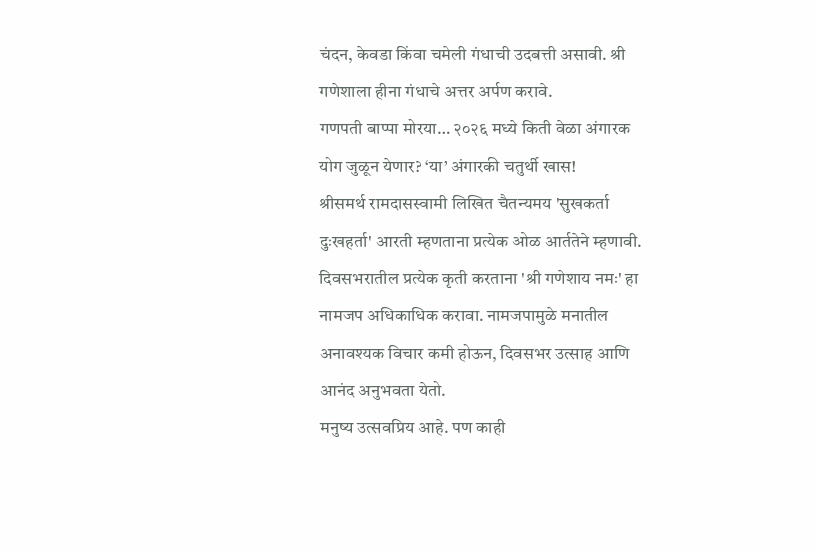चंदन, केवडा किंवा चमेली गंधाची उदबत्ती असावी. श्री गणेशाला हीना गंधाचे अत्तर अर्पण करावे.
गणपती बाप्पा मोरया… २०२६ मध्ये किती वेळा अंगारक योग जुळून येणार? ‘या’ अंगारकी चतुर्थी खास!
श्रीसमर्थ रामदासस्वामी लिखित चैतन्यमय 'सुखकर्ता दुःखहर्ता' आरती म्हणताना प्रत्येक ओळ आर्ततेने म्हणावी. दिवसभरातील प्रत्येक कृती करताना 'श्री गणेशाय नमः' हा नामजप अधिकाधिक करावा. नामजपामुळे मनातील अनावश्यक विचार कमी होऊन, दिवसभर उत्साह आणि आनंद अनुभवता येतो.
मनुष्य उत्सवप्रिय आहे. पण काही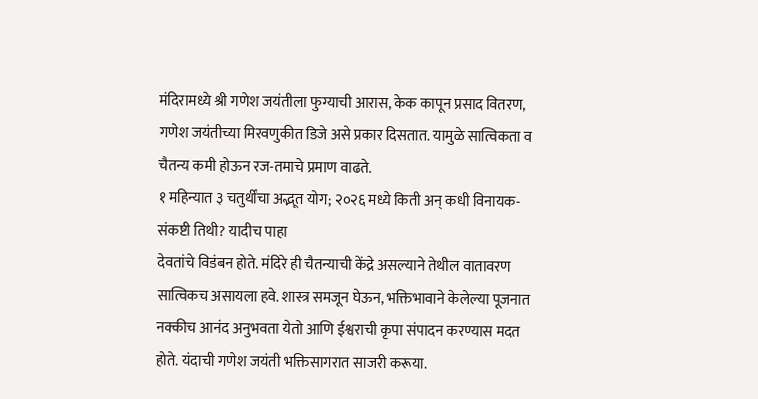मंदिरामध्ये श्री गणेश जयंतीला फुग्याची आरास, केक कापून प्रसाद वितरण, गणेश जयंतीच्या मिरवणुकीत डिजे असे प्रकार दिसतात. यामुळे सात्विकता व चैतन्य कमी होऊन रज-तमाचे प्रमाण वाढते.
१ महिन्यात ३ चतुर्थींचा अद्भूत योग; २०२६ मध्ये किती अन् कधी विनायक-संकष्टी तिथी? यादीच पाहा
देवतांचे विडंबन होते. मंदिरे ही चैतन्याची केंद्रे असल्याने तेथील वातावरण सात्विकच असायला हवे. शास्त्र समजून घेऊन, भक्तिभावाने केलेल्या पूजनात नक्कीच आनंद अनुभवता येतो आणि ईश्वराची कृपा संपादन करण्यास मदत होते. यंदाची गणेश जयंती भक्तिसागरात साजरी करूया.